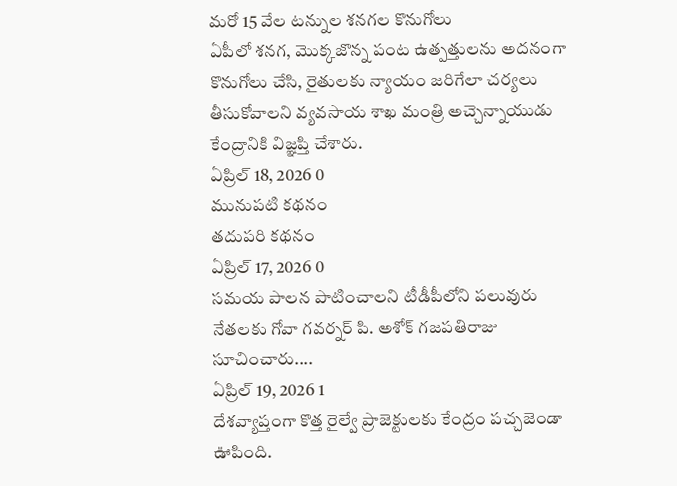మరో 15 వేల టన్నుల శనగల కొనుగోలు
ఏపీలో శనగ, మొక్కజొన్న పంట ఉత్పత్తులను అదనంగా కొనుగోలు చేసి, రైతులకు న్యాయం జరిగేలా చర్యలు తీసుకోవాలని వ్యవసాయ శాఖ మంత్రి అచ్చెన్నాయుడు కేంద్రానికి విజ్ఞప్తి చేశారు.
ఏప్రిల్ 18, 2026 0
మునుపటి కథనం
తదుపరి కథనం
ఏప్రిల్ 17, 2026 0
సమయ పాలన పాటించాలని టీడీపీలోని పలువురు నేతలకు గోవా గవర్నర్ పి. అశోక్ గజపతిరాజు సూచించారు....
ఏప్రిల్ 19, 2026 1
దేశవ్యాప్తంగా కొత్త రైల్వే ప్రాజెక్టులకు కేంద్రం పచ్చజెండా ఊపింది.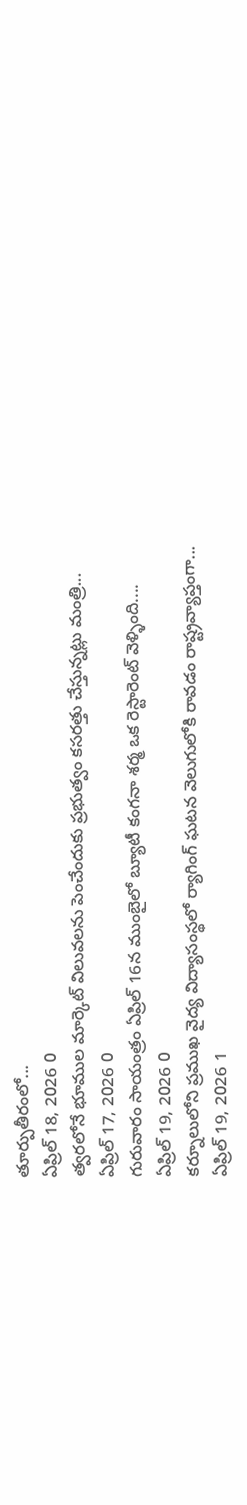తూర్పుతీరంలో...
ఏప్రిల్ 18, 2026 0
త్వరలోనే భూముల మార్కెట్ విలువలను పెంచేందుకు ప్రభుత్వం కసరత్తు చేస్తున్నట్లు మంత్రి...
ఏప్రిల్ 17, 2026 0
గురువారం సాయంత్రం ఏప్రిల్ 16న ముంబైలో బ్యూటీ కంగనా శర్మ ఒక రెస్టారెంట్ వెళ్ళింది....
ఏప్రిల్ 19, 2026 0
కర్నూలులోని ప్రముఖ వైద్య విద్యాసంస్థలో ర్యాగింగ్ ఘటన వెలుగులోకి రావడం రాష్ట్రవ్యాప్తంగా...
ఏప్రిల్ 19, 2026 1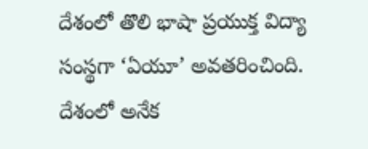దేశంలో తొలి భాషా ప్రయుక్త విద్యా సంస్థగా ‘ఏయూ’ అవతరించింది. దేశంలో అనేక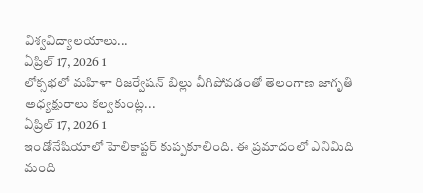విశ్వవిద్యాలయాలు...
ఏప్రిల్ 17, 2026 1
లోక్సభలో మహిళా రిజర్వేషన్ బిల్లు వీగిపోవడంతో తెలంగాణ జాగృతి అధ్యక్షురాలు కల్వకుంట్ల...
ఏప్రిల్ 17, 2026 1
ఇండోనేషియాలో హెలికాప్టర్ కుప్పకూలింది. ఈ ప్రమాదంలో ఎనిమిది మంది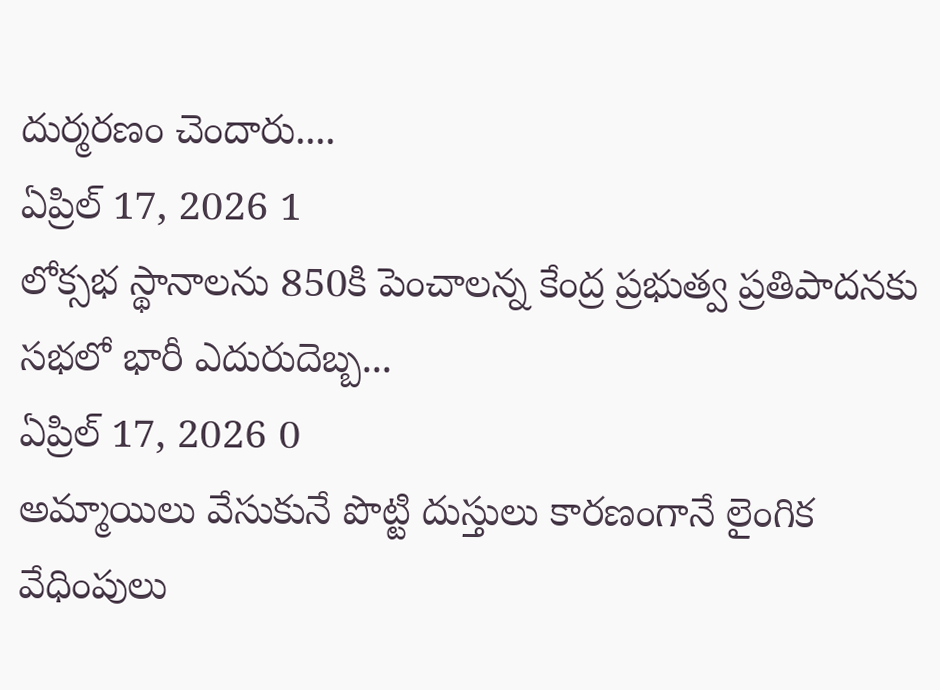దుర్మరణం చెందారు....
ఏప్రిల్ 17, 2026 1
లోక్సభ స్థానాలను 850కి పెంచాలన్న కేంద్ర ప్రభుత్వ ప్రతిపాదనకు సభలో భారీ ఎదురుదెబ్బ...
ఏప్రిల్ 17, 2026 0
అమ్మాయిలు వేసుకునే పొట్టి దుస్తులు కారణంగానే లైంగిక వేధింపులు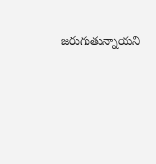జరుగుతున్నాయని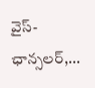వైస్-ఛాన్సలర్,...